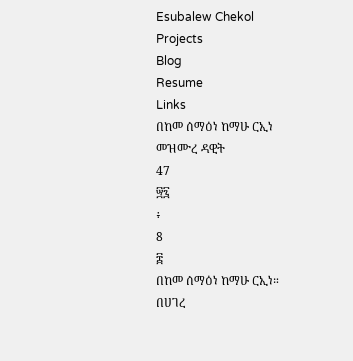Esubalew Chekol
Projects
Blog
Resume
Links
በከመ ሰማዕነ ከማሁ ርኢነ
መዝሙረ ዳዊት
47
፵፯
፥
8
፰
በከመ ሰማዕነ ከማሁ ርኢነ።
በሀገረ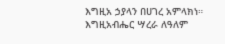እግዚአ ኃያላን በሀገረ አምላክነ።
እግዚአብሔር ሣረራ ለዓለም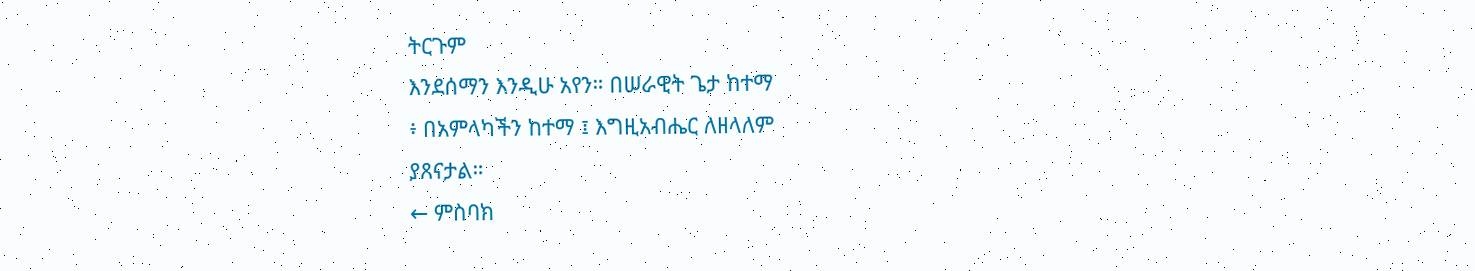ትርጉም
እንደሰማን እንዲሁ አየን። በሠራዊት ጌታ ከተማ
፥ በአምላካችን ከተማ ፤ እግዚአብሔር ለዘላለም
ያጸናታል።
← ምስባክ